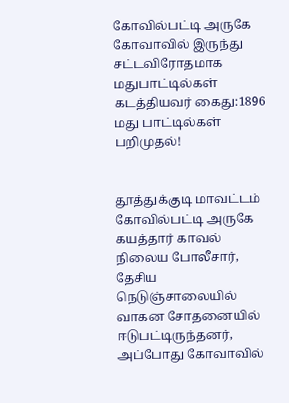கோவில்பட்டி அருகே கோவாவில் இருந்து சட்டவிரோதமாக மதுபாட்டில்கள் கடத்தியவர் கைது:1896 மது பாட்டில்கள் பறிமுதல்!


தூத்துக்குடி மாவட்டம் கோவில்பட்டி அருகே கயத்தார் காவல் நிலைய போலீசார், தேசிய நெடுஞ்சாலையில் வாகன சோதனையில் ஈடுபட்டிருந்தனர், அப்போது கோவாவில்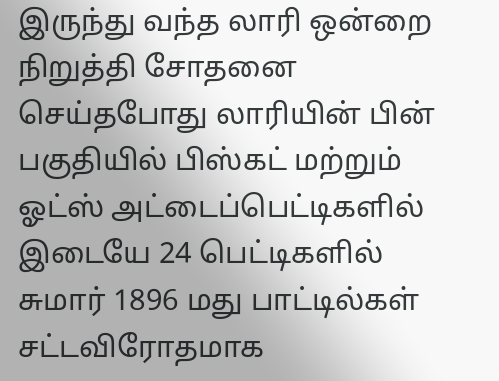இருந்து வந்த லாரி ஒன்றை நிறுத்தி சோதனை செய்தபோது லாரியின் பின் பகுதியில் பிஸ்கட் மற்றும் ஓட்ஸ் அட்டைப்பெட்டிகளில் இடையே 24 பெட்டிகளில் சுமார் 1896 மது பாட்டில்கள் சட்டவிரோதமாக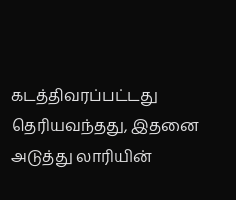கடத்திவரப்பட்டது தெரியவந்தது, இதனை அடுத்து லாரியின்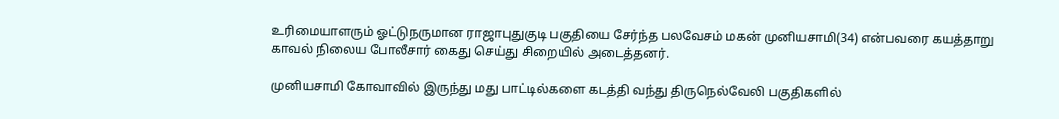உரிமையாளரும் ஓட்டுநருமான ராஜாபுதுகுடி பகுதியை சேர்ந்த பலவேசம் மகன் முனியசாமி(34) என்பவரை கயத்தாறு காவல் நிலைய போலீசார் கைது செய்து சிறையில் அடைத்தனர்.

முனியசாமி கோவாவில் இருந்து மது பாட்டில்களை கடத்தி வந்து திருநெல்வேலி பகுதிகளில்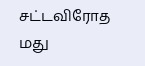சட்டவிரோத மது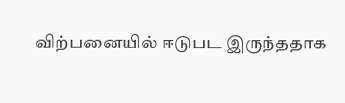விற்பனையில் ஈடுபட இருந்ததாக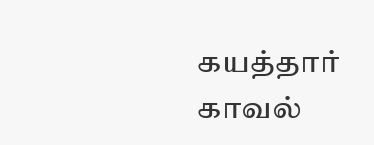கயத்தார் காவல்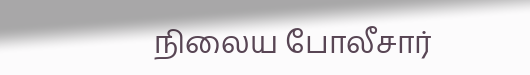நிலைய போலீசார்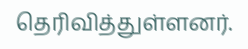தெரிவித்துள்ளனர்.